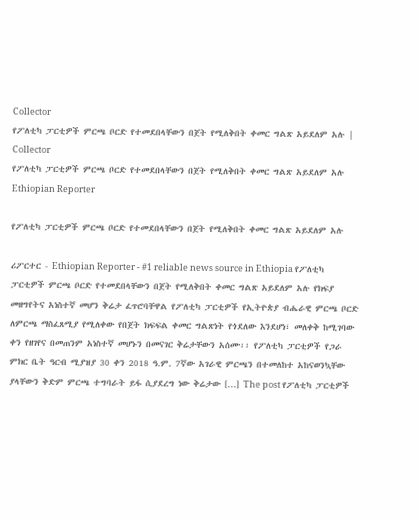Collector
የፖለቲካ ፓርቲዎች ምርጫ ቦርድ የተመደበላቸውን በጀት የሚለቅበት ቀመር ግልጽ አይደለም አሉ | Collector
የፖለቲካ ፓርቲዎች ምርጫ ቦርድ የተመደበላቸውን በጀት የሚለቅበት ቀመር ግልጽ አይደለም አሉ
Ethiopian Reporter

የፖለቲካ ፓርቲዎች ምርጫ ቦርድ የተመደበላቸውን በጀት የሚለቅበት ቀመር ግልጽ አይደለም አሉ

ሪፖርተር - Ethiopian Reporter - #1 reliable news source in Ethiopia የፖለቲካ ፓርቲዎች ምርጫ ቦርድ የተመደበላቸውን በጀት የሚለቅበት ቀመር ግልጽ አይደለም አሉ የክፍያ መዘግየትና አነስተኛ መሆን ቅሬታ ፈጥሮባቸዋል የፖለቲካ ፓርቲዎች የኢትዮጵያ ብሔራዊ ምርጫ ቦርድ ለምርጫ ማስፈጸሚያ የሚለቀው የበጀት ክፍፍል ቀመር ግልጽነት የጎደለው እንደሆነ፣ መለቀቅ ከሚገባው ቀን የዘገየና በመጠንም አነስተኛ መሆኑን በመናገር ቅሬታቸውን አሰሙ፡፡ የፖለቲካ ፓርቲዎች የጋራ ምክር ቤት ዓርብ ሚያዝያ 30 ቀን 2018 ዓ.ም. 7ኛው አገራዊ ምርጫን በተመለከተ አከናወንኳቸው ያላቸውን ቅድም ምርጫ ተግባራት ይፋ ሲያደረግ ነው ቅሬታው […] The post የፖለቲካ ፓርቲዎች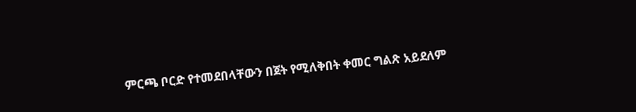ምርጫ ቦርድ የተመደበላቸውን በጀት የሚለቅበት ቀመር ግልጽ አይደለም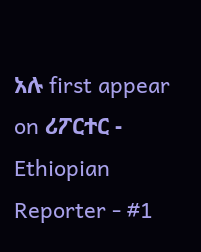አሉ first appear on ሪፖርተር - Ethiopian Reporter - #1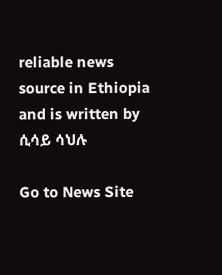reliable news source in Ethiopia and is written by ሲሳይ ሳህሉ

Go to News Site